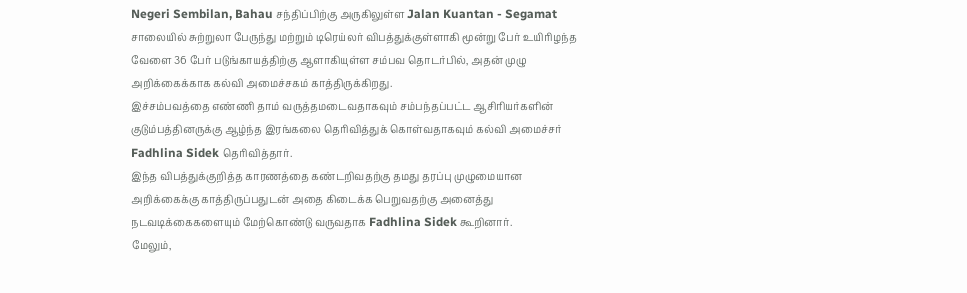Negeri Sembilan, Bahau சந்திப்பிற்கு அருகிலுள்ள Jalan Kuantan - Segamat சாலையில் சுற்றுலா பேருந்து மற்றும் டிரெய்லர் விபத்துக்குள்ளாகி மூன்று பேர் உயிரிழந்த வேளை 36 பேர் படுங்காயத்திற்கு ஆளாகியுள்ள சம்பவ தொடர்பில், அதன் முழு அறிக்கைக்காக கல்வி அமைச்சகம் காத்திருக்கிறது.
இச்சம்பவத்தை எண்ணி தாம் வருத்தமடைவதாகவும் சம்பந்தப்பட்ட ஆசிரியர்களின் குடும்பத்தினருக்கு ஆழ்ந்த இரங்கலை தெரிவித்துக் கொள்வதாகவும் கல்வி அமைச்சர் Fadhlina Sidek தெரிவித்தார்.
இந்த விபத்துக்குறித்த காரணத்தை கண்டறிவதற்கு தமது தரப்பு முழுமையான அறிக்கைக்கு காத்திருப்பதுடன் அதை கிடைக்க பெறுவதற்கு அனைத்து நடவடிக்கைகளையும் மேற்கொண்டு வருவதாக Fadhlina Sidek கூறினார்.
மேலும்,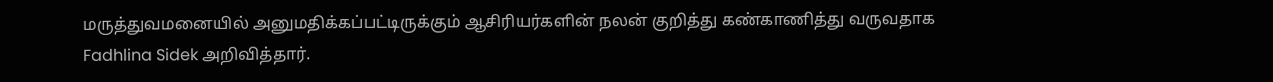மருத்துவமனையில் அனுமதிக்கப்பட்டிருக்கும் ஆசிரியர்களின் நலன் குறித்து கண்காணித்து வருவதாக Fadhlina Sidek அறிவித்தார்.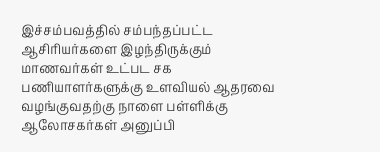இச்சம்பவத்தில் சம்பந்தப்பட்ட ஆசிரியர்களை இழந்திருக்கும் மாணவர்கள் உட்பட சக பணியாளர்களுக்கு உளவியல் ஆதரவை வழங்குவதற்கு நாளை பள்ளிக்கு ஆலோசகர்கள் அனுப்பி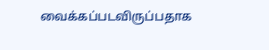வைக்கப்படவிருப்பதாக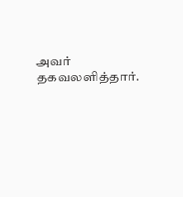அவர் தகவலளித்தார்.